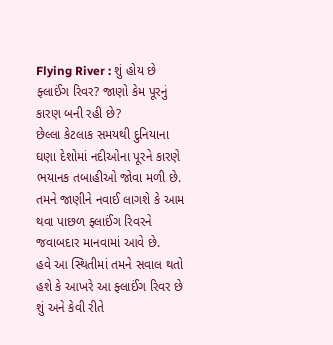Flying River : શું હોય છે ફ્લાઈંગ રિવર? જાણો કેમ પૂરનું કારણ બની રહી છે?
છેલ્લા કેટલાક સમયથી દુનિયાના ઘણા દેશોમાં નદીઓના પૂરને કારણે ભયાનક તબાહીઓ જોવા મળી છે. તમને જાણીને નવાઈ લાગશે કે આમ થવા પાછળ ફ્લાઈંગ રિવરને જવાબદાર માનવામાં આવે છે.
હવે આ સ્થિતીમાં તમને સવાલ થતો હશે કે આખરે આ ફ્લાઈંગ રિવર છે શું અને કેવી રીતે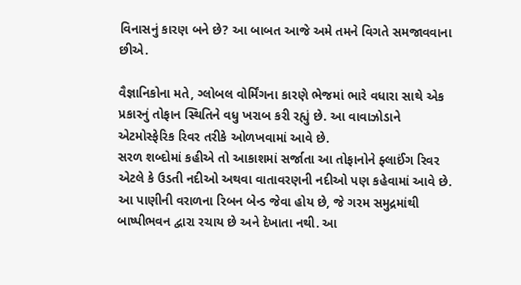વિનાસનું કારણ બને છે? આ બાબત આજે અમે તમને વિગતે સમજાવવાના છીએ.

વૈજ્ઞાનિકોના મતે, ગ્લોબલ વોર્મિંગના કારણે ભેજમાં ભારે વધારા સાથે એક પ્રકારનું તોફાન સ્થિતિને વધુ ખરાબ કરી રહ્યું છે. આ વાવાઝોડાને એટમોસ્ફેરિક રિવર તરીકે ઓળખવામાં આવે છે.
સરળ શબ્દોમાં કહીએ તો આકાશમાં સર્જાતા આ તોફાનોને ફ્લાઈંગ રિવર એટલે કે ઉડતી નદીઓ અથવા વાતાવરણની નદીઓ પણ કહેવામાં આવે છે.
આ પાણીની વરાળના રિબન બેન્ડ જેવા હોય છે, જે ગરમ સમુદ્રમાંથી બાષ્પીભવન દ્વારા રચાય છે અને દેખાતા નથી. આ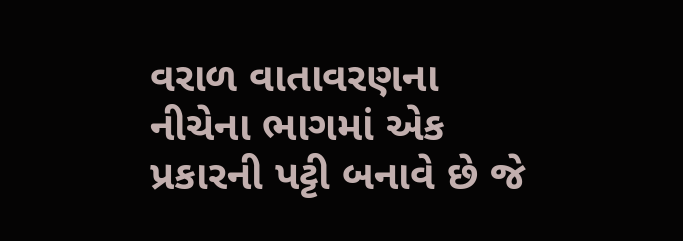વરાળ વાતાવરણના નીચેના ભાગમાં એક પ્રકારની પટ્ટી બનાવે છે જે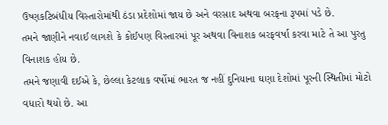ઉષ્ણકટિબંધીય વિસ્તારોમાંથી ઠંડા પ્રદેશોમાં જાય છે અને વરસાદ અથવા બરફના રૂપમાં પડે છે.
તમને જાણીને નવાઈ લાગશે કે કોઈપણ વિસ્તારમાં પૂર અથવા વિનાશક બરફવર્ષા કરવા માટે તે આ પુરતુ વિનાશક હોય છે.
તમને જણાવી દઈએ કે, છેલ્લા કેટલાક વર્ષોમાં ભારત જ નહીં દુનિયાના ઘણા દેશોમાં પૂરની સ્થિતીમાં મોટો વધારો થયો છે. આ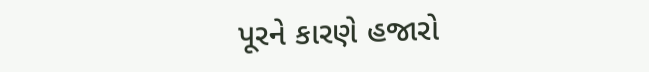પૂરને કારણે હજારો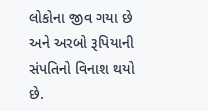લોકોના જીવ ગયા છે અને અરબો રૂપિયાની સંપતિનો વિનાશ થયો છે.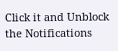Click it and Unblock the Notifications